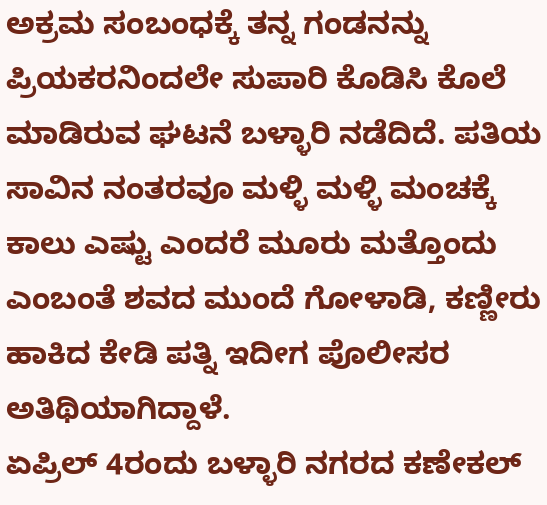ಅಕ್ರಮ ಸಂಬಂಧಕ್ಕೆ ತನ್ನ ಗಂಡನನ್ನು ಪ್ರಿಯಕರನಿಂದಲೇ ಸುಪಾರಿ ಕೊಡಿಸಿ ಕೊಲೆ ಮಾಡಿರುವ ಘಟನೆ ಬಳ್ಳಾರಿ ನಡೆದಿದೆ. ಪತಿಯ ಸಾವಿನ ನಂತರವೂ ಮಳ್ಳಿ ಮಳ್ಳಿ ಮಂಚಕ್ಕೆ ಕಾಲು ಎಷ್ಟು ಎಂದರೆ ಮೂರು ಮತ್ತೊಂದು ಎಂಬಂತೆ ಶವದ ಮುಂದೆ ಗೋಳಾಡಿ, ಕಣ್ಣೀರು ಹಾಕಿದ ಕೇಡಿ ಪತ್ನಿ ಇದೀಗ ಪೊಲೀಸರ ಅತಿಥಿಯಾಗಿದ್ದಾಳೆ.
ಏಪ್ರಿಲ್ 4ರಂದು ಬಳ್ಳಾರಿ ನಗರದ ಕಣೇಕಲ್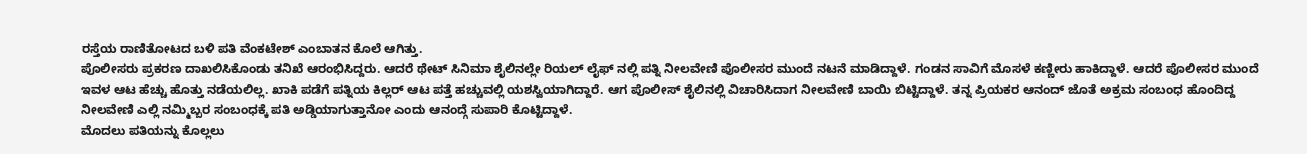ರಸ್ತೆಯ ರಾಣಿತೋಟದ ಬಳಿ ಪತಿ ವೆಂಕಟೇಶ್ ಎಂಬಾತನ ಕೊಲೆ ಆಗಿತ್ತು.
ಪೊಲೀಸರು ಪ್ರಕರಣ ದಾಖಲಿಸಿಕೊಂಡು ತನಿಖೆ ಆರಂಭಿಸಿದ್ದರು. ಆದರೆ ಥೇಟ್ ಸಿನಿಮಾ ಶೈಲಿನಲ್ಲೇ ರಿಯಲ್ ಲೈಫ್ ನಲ್ಲಿ ಪತ್ನಿ ನೀಲವೇಣಿ ಪೊಲೀಸರ ಮುಂದೆ ನಟನೆ ಮಾಡಿದ್ದಾಳೆ. ಗಂಡನ ಸಾವಿಗೆ ಮೊಸಳೆ ಕಣ್ಣೀರು ಹಾಕಿದ್ದಾಳೆ. ಆದರೆ ಪೊಲೀಸರ ಮುಂದೆ ಇವಳ ಆಟ ಹೆಚ್ಚು ಹೊತ್ತು ನಡೆಯಲಿಲ್ಲ. ಖಾಕಿ ಪಡೆಗೆ ಪತ್ನಿಯ ಕಿಲ್ಲರ್ ಆಟ ಪತ್ತೆ ಹಚ್ಚುವಲ್ಲಿ ಯಶಸ್ವಿಯಾಗಿದ್ದಾರೆ. ಆಗ ಪೊಲೀಸ್ ಶೈಲಿನಲ್ಲಿ ವಿಚಾರಿಸಿದಾಗ ನೀಲವೇಣಿ ಬಾಯಿ ಬಿಟ್ಟಿದ್ದಾಳೆ. ತನ್ನ ಪ್ರಿಯಕರ ಆನಂದ್ ಜೊತೆ ಅಕ್ರಮ ಸಂಬಂಧ ಹೊಂದಿದ್ದ ನೀಲವೇಣಿ ಎಲ್ಲಿ ನಮ್ಮಿಬ್ಬರ ಸಂಬಂಧಕ್ಕೆ ಪತಿ ಅಡ್ಡಿಯಾಗುತ್ತಾನೋ ಎಂದು ಆನಂದ್ಗೆ ಸುಪಾರಿ ಕೊಟ್ಟಿದ್ದಾಳೆ.
ಮೊದಲು ಪತಿಯನ್ನು ಕೊಲ್ಲಲು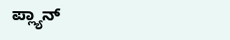ಪ್ಲ್ಯಾನ್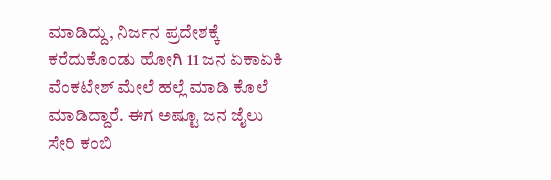ಮಾಡಿದ್ದು, ನಿರ್ಜನ ಪ್ರದೇಶಕ್ಕೆ ಕರೆದುಕೊಂಡು ಹೋಗಿ 11 ಜನ ಏಕಾಏಕಿ ವೆಂಕಟೇಶ್ ಮೇಲೆ ಹಲ್ಲೆ ಮಾಡಿ ಕೊಲೆ ಮಾಡಿದ್ದಾರೆ. ಈಗ ಅಷ್ಟೂ ಜನ ಜೈಲು ಸೇರಿ ಕಂಬಿ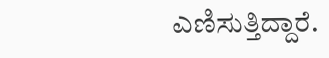ಎಣಿಸುತ್ತಿದ್ದಾರೆ.